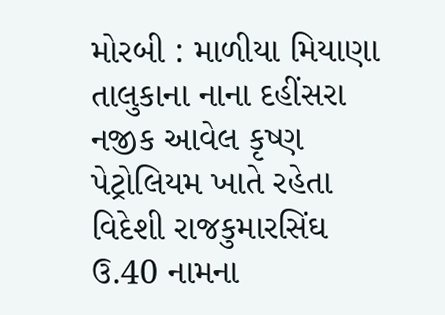મોરબી : માળીયા મિયાણા તાલુકાના નાના દહીંસરા નજીક આવેલ કૃષ્ણ પેટ્રોલિયમ ખાતે રહેતા વિદેશી રાજકુમારસિંઘ ઉ.40 નામના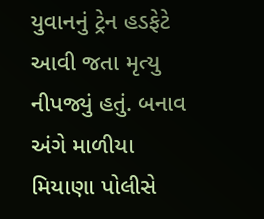યુવાનનું ટ્રેન હડફેટે આવી જતા મૃત્યુ નીપજ્યું હતું. બનાવ અંગે માળીયા મિયાણા પોલીસે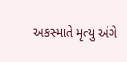અકસ્માતે મૃત્યુ અંગે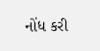નોંધ કરી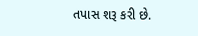તપાસ શરૂ કરી છે.